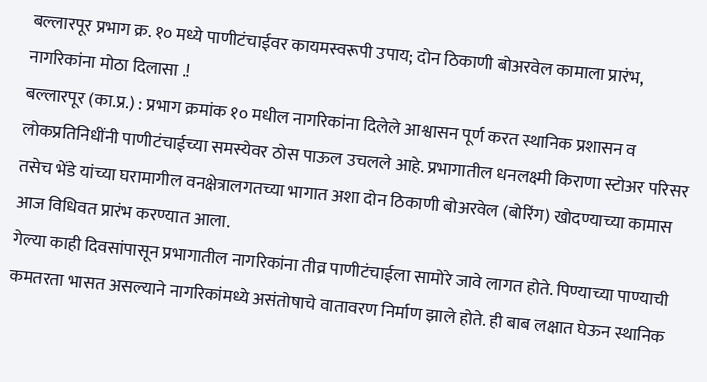बल्लारपूर प्रभाग क्र. १० मध्ये पाणीटंचाईवर कायमस्वरूपी उपाय; दोन ठिकाणी बोअरवेल कामाला प्रारंभ, नागरिकांना मोठा दिलासा .!
बल्लारपूर (का.प्र.) : प्रभाग क्रमांक १० मधील नागरिकांना दिलेले आश्वासन पूर्ण करत स्थानिक प्रशासन व लोकप्रतिनिधींनी पाणीटंचाईच्या समस्येवर ठोस पाऊल उचलले आहे. प्रभागातील धनलक्ष्मी किराणा स्टोअर परिसर तसेच भेंडे यांच्या घरामागील वनक्षेत्रालगतच्या भागात अशा दोन ठिकाणी बोअरवेल (बोरिंग) खोदण्याच्या कामास आज विधिवत प्रारंभ करण्यात आला.
गेल्या काही दिवसांपासून प्रभागातील नागरिकांना तीव्र पाणीटंचाईला सामोरे जावे लागत होते. पिण्याच्या पाण्याची कमतरता भासत असल्याने नागरिकांमध्ये असंतोषाचे वातावरण निर्माण झाले होते. ही बाब लक्षात घेऊन स्थानिक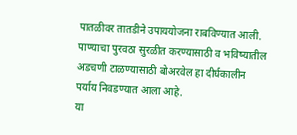पातळीवर तातडीने उपाययोजना राबविण्यात आली. पाण्याचा पुरवठा सुरळीत करण्यासाठी व भविष्यातील अडचणी टाळण्यासाठी बोअरवेल हा दीर्घकालीन पर्याय निवडण्यात आला आहे.
या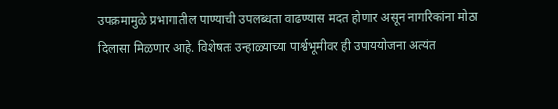उपक्रमामुळे प्रभागातील पाण्याची उपलब्धता वाढण्यास मदत होणार असून नागरिकांना मोठा दिलासा मिळणार आहे. विशेषतः उन्हाळ्याच्या पार्श्वभूमीवर ही उपाययोजना अत्यंत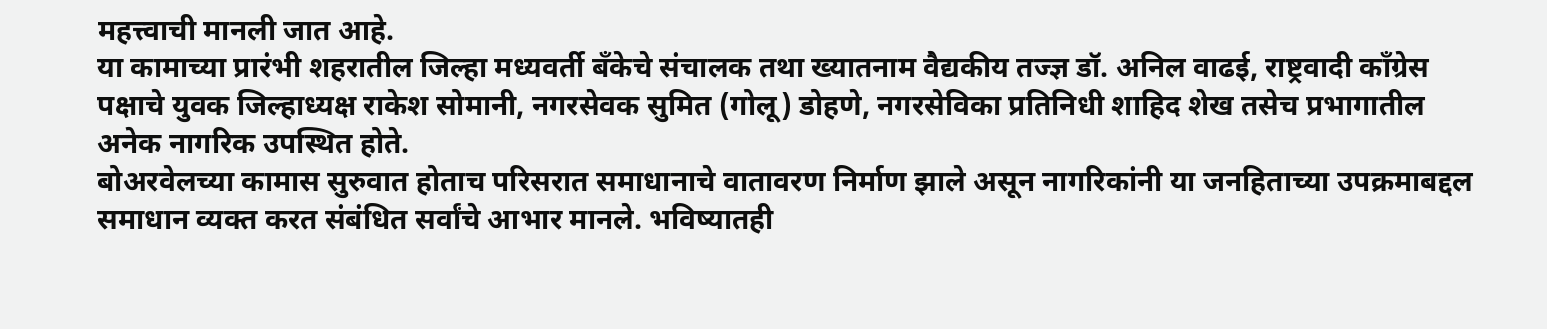महत्त्वाची मानली जात आहे.
या कामाच्या प्रारंभी शहरातील जिल्हा मध्यवर्ती बँकेचे संचालक तथा ख्यातनाम वैद्यकीय तज्ज्ञ डॉ. अनिल वाढई, राष्ट्रवादी काँग्रेस पक्षाचे युवक जिल्हाध्यक्ष राकेश सोमानी, नगरसेवक सुमित (गोलू) डोहणे, नगरसेविका प्रतिनिधी शाहिद शेख तसेच प्रभागातील अनेक नागरिक उपस्थित होते.
बोअरवेलच्या कामास सुरुवात होताच परिसरात समाधानाचे वातावरण निर्माण झाले असून नागरिकांनी या जनहिताच्या उपक्रमाबद्दल समाधान व्यक्त करत संबंधित सर्वांचे आभार मानले. भविष्यातही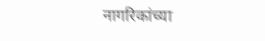नागरिकांच्या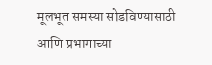मूलभूत समस्या सोडविण्यासाठी आणि प्रभागाच्या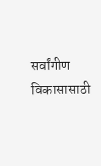सर्वांगीण विकासासाठी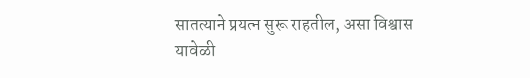सातत्याने प्रयत्न सुरू राहतील, असा विश्वास यावेळी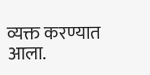व्यक्त करण्यात आला.